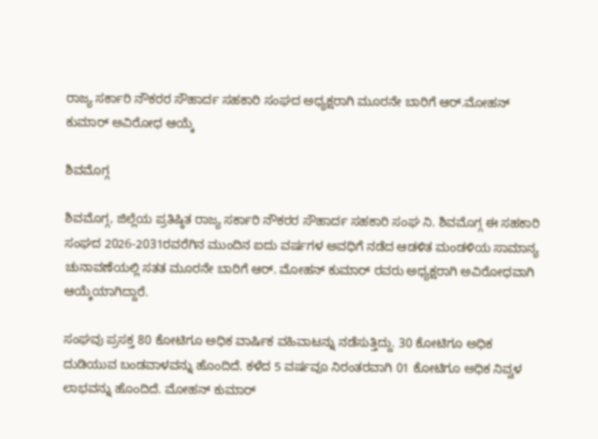ರಾಜ್ಯ ಸರ್ಕಾರಿ ನೌಕರರ ಸೌಹಾರ್ದ ಸಹಕಾರಿ ಸಂಘದ ಅಧ್ಯಕ್ಷರಾಗಿ ಮೂರನೇ ಬಾರಿಗೆ ಆರ್.ಮೋಹನ್ ಕುಮಾರ್ ಅವಿರೋಧ ಆಯ್ಕೆ

ಶಿವಮೊಗ್ಗ

ಶಿವಮೊಗ್ಗ, ಜಿಲ್ಲೆಯ ಪ್ರತಿಷ್ಠಿತ ರಾಜ್ಯ ಸರ್ಕಾರಿ ನೌಕರರ ಸೌಹಾರ್ದ ಸಹಕಾರಿ ಸಂಘ ನಿ. ಶಿವಮೊಗ್ಗ ಈ ಸಹಕಾರಿ ಸಂಘದ 2026-2031ರವರೆಗಿನ ಮುಂದಿನ ಐದು ವರ್ಷಗಳ ಅವಧಿಗೆ ನಡೆದ ಆಡಳಿತ ಮಂಡಳಿಯ ಸಾಮಾನ್ಯ ಚುನಾವಣೆಯಲ್ಲಿ ಸತತ ಮೂರನೇ ಬಾರಿಗೆ ಆರ್. ಮೋಹನ್ ಕುಮಾರ್ ರವರು ಅಧ್ಯಕ್ಷರಾಗಿ ಅವಿರೋಧವಾಗಿ ಆಯ್ಕೆಯಾಗಿದ್ದಾರೆ.

ಸಂಘವು ಪ್ರಸಕ್ತ 80 ಕೋಟಿಗೂ ಅಧಿಕ ವಾರ್ಷಿಕ ವಹಿವಾಟನ್ನು ನಡೆಸುತ್ತಿದ್ದು. 30 ಕೋಟಿಗೂ ಅಧಿಕ ದುಡಿಯುವ ಬಂಡವಾಳವನ್ನು ಹೊಂದಿದೆ. ಕಳೆದ 5 ವರ್ಷವೂ ನಿರಂತರವಾಗಿ 01 ಕೋಟಿಗೂ ಅಧಿಕ ನಿವ್ವಳ ಲಾಭವನ್ನು ಹೊಂದಿದೆ. ಮೋಹನ್ ಕುಮಾರ್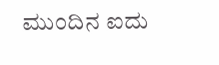ಮುಂದಿನ ಐದು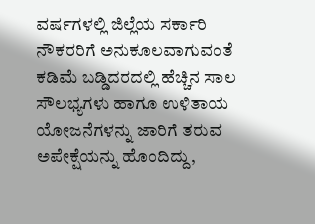ವರ್ಷಗಳಲ್ಲಿ ಜಿಲ್ಲೆಯ ಸರ್ಕಾರಿ ನೌಕರರಿಗೆ ಅನುಕೂಲವಾಗುವಂತೆ ಕಡಿಮೆ ಬಡ್ಡಿದರದಲ್ಲಿ ಹೆಚ್ಚಿನ ಸಾಲ ಸೌಲಭ್ಯಗಳು ಹಾಗೂ ಉಳಿತಾಯ ಯೋಜನೆಗಳನ್ನು ಜಾರಿಗೆ ತರುವ ಅಪೇಕ್ಷೆಯನ್ನು ಹೊಂದಿದ್ದು,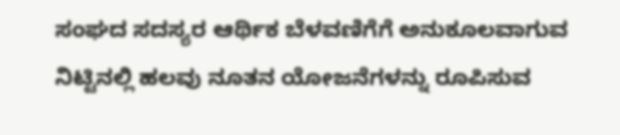ಸಂಘದ ಸದಸ್ಯರ ಆರ್ಥಿಕ ಬೆಳವಣಿಗೆಗೆ ಅನುಕೂಲವಾಗುವ ನಿಟ್ಟಿನಲ್ಲಿ ಹಲವು ನೂತನ ಯೋಜನೆಗಳನ್ನು ರೂಪಿಸುವ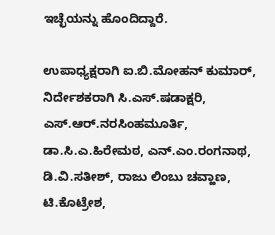ಇಚ್ಛೆಯನ್ನು ಹೊಂದಿದ್ದಾರೆ.

ಉಪಾಧ್ಯಕ್ಷರಾಗಿ ಐ.ಬಿ.ಮೋಹನ್ ಕುಮಾರ್, ನಿರ್ದೇಶಕರಾಗಿ ಸಿ.ಎಸ್.ಷಡಾಕ್ಷರಿ, ಎಸ್.ಆರ್.ನರಸಿಂಹಮೂರ್ತಿ, ಡಾ.ಸಿ.ಎ.ಹಿರೇಮಠ, ಎನ್.ಎಂ.ರಂಗನಾಥ, ಡಿ.ವಿ.ಸತೀಶ್, ರಾಜು ಲಿಂಬು ಚವ್ಹಾಣ, ಟಿ.ಕೊಟ್ರೇಶ,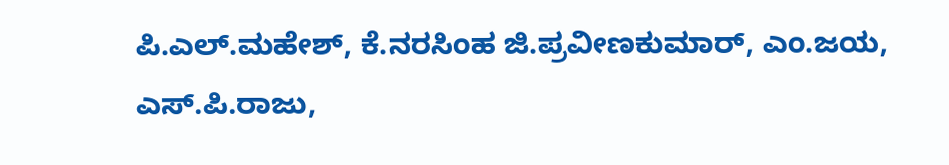ಪಿ.ಎಲ್.ಮಹೇಶ್, ಕೆ.ನರಸಿಂಹ ಜಿ.ಪ್ರವೀಣಕುಮಾರ್, ಎಂ.ಜಯ, ಎಸ್.ಪಿ.ರಾಜು,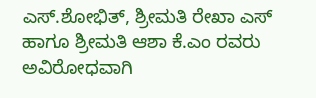ಎಸ್.ಶೋಭಿತ್, ಶ್ರೀಮತಿ ರೇಖಾ ಎಸ್ ಹಾಗೂ ಶ್ರೀಮತಿ ಆಶಾ ಕೆ.ಎಂ ರವರು ಅವಿರೋಧವಾಗಿ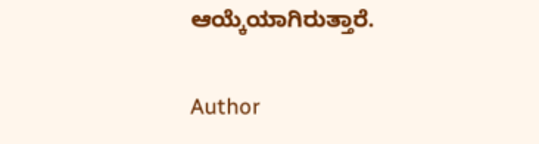ಆಯ್ಕೆಯಾಗಿರುತ್ತಾರೆ.

Author